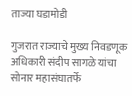ताज्या घडामोडी

गुजरात राज्याचे मुख्य निवडणूक अधिकारी संदीप सागळे यांचा सोनार महासंघातर्फे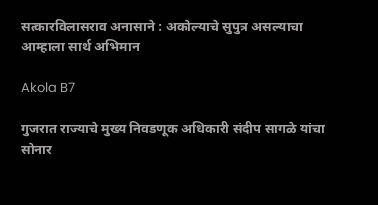सत्कारविलासराव अनासाने : अकोल्याचे सुपुत्र असल्याचा आम्हाला सार्थ अभिमान

Akola B7

गुजरात राज्याचे मुख्य निवडणूक अधिकारी संदीप सागळे यांचा सोनार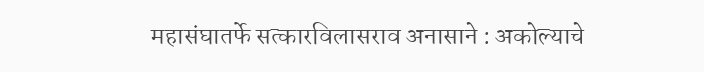महासंघातर्फे सत्कारविलासराव अनासाने : अकोल्याचे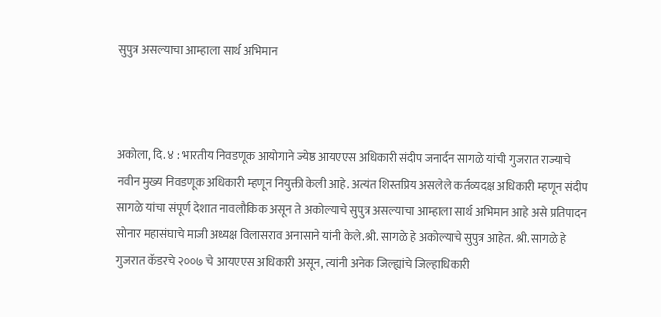सुपुत्र असल्याचा आम्हाला सार्थ अभिमान



अकोला, दि. ४ : भारतीय निवडणूक आयोगाने ज्येष्ठ आयएएस अधिकारी संदीप जनार्दन सागळे यांची गुजरात राज्याचे नवीन मुख्य निवडणूक अधिकारी म्हणून नियुक्ती केली आहे. अत्यंत शिस्तप्रिय असलेले कर्तव्यदक्ष अधिकारी म्हणून संदीप सागळे यांचा संपूर्ण देशात नावलौकिक असून ते अकोल्याचे सुपुत्र असल्याचा आम्हाला सार्थ अभिमान आहे असे प्रतिपादन सोनार महासंघाचे माजी अध्यक्ष विलासराव अनासाने यांनी केले.श्री. सागळे हे अकोल्याचे सुपुत्र आहेत. श्री. सागळे हे गुजरात कॅडरचे २००७ चे आयएएस अधिकारी असून, त्यांनी अनेक जिल्ह्यांचे जिल्हाधिकारी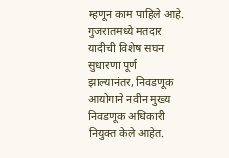म्हणून काम पाहिले आहे. गुजरातमध्ये मतदार यादीची विशेष सघन सुधारणा पूर्ण झाल्यानंतर, निवडणूक आयोगाने नवीन मुख्य निवडणूक अधिकारी नियुक्त केले आहेत.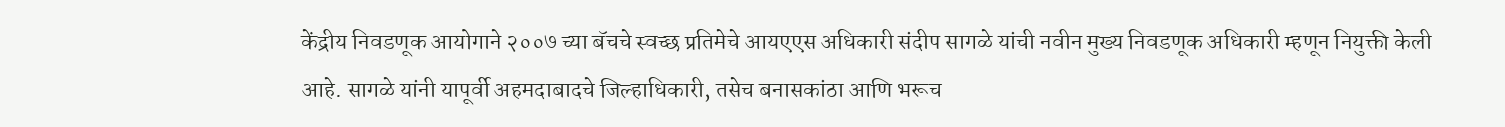केंद्रीय निवडणूक आयोगाने २००७ च्या बॅचचे स्वच्छ प्रतिमेचे आयएएस अधिकारी संदीप सागळे यांची नवीन मुख्य निवडणूक अधिकारी म्हणून नियुक्ती केली आहे. सागळे यांनी यापूर्वी अहमदाबादचे जिल्हाधिकारी, तसेच बनासकांठा आणि भरूच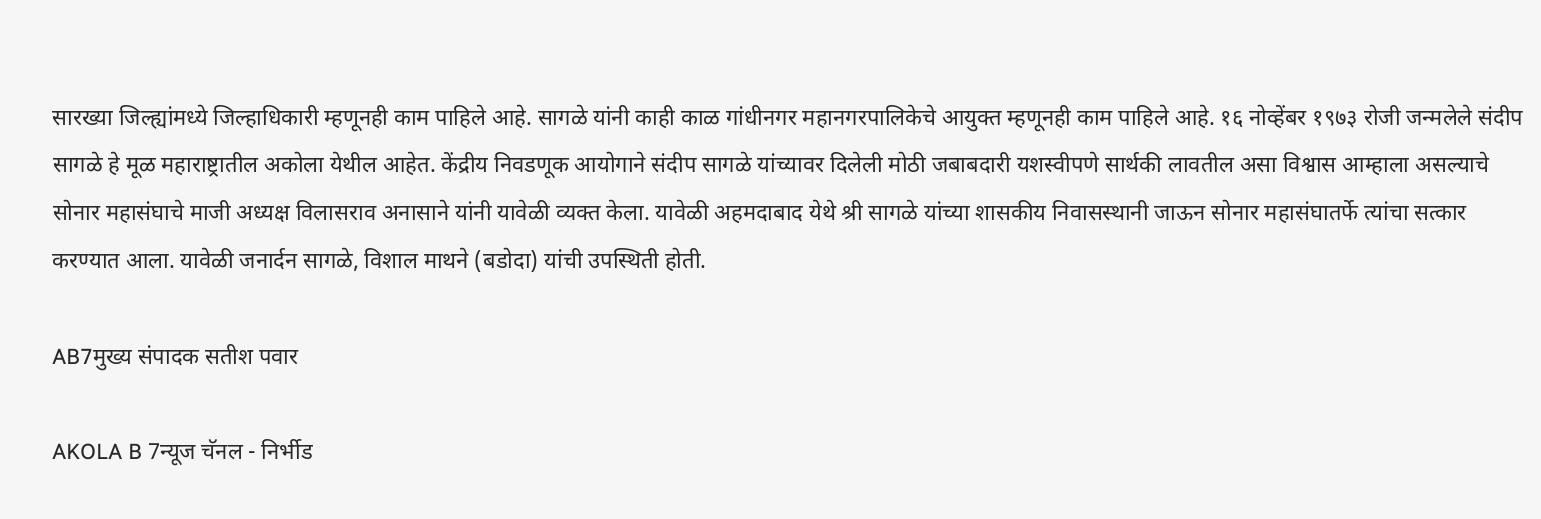सारख्या जिल्ह्यांमध्ये जिल्हाधिकारी म्हणूनही काम पाहिले आहे. सागळे यांनी काही काळ गांधीनगर महानगरपालिकेचे आयुक्त म्हणूनही काम पाहिले आहे. १६ नोव्हेंबर १९७३ रोजी जन्मलेले संदीप सागळे हे मूळ महाराष्ट्रातील अकोला येथील आहेत. केंद्रीय निवडणूक आयोगाने संदीप सागळे यांच्यावर दिलेली मोठी जबाबदारी यशस्वीपणे सार्थकी लावतील असा विश्वास आम्हाला असल्याचे सोनार महासंघाचे माजी अध्यक्ष विलासराव अनासाने यांनी यावेळी व्यक्त केला. यावेळी अहमदाबाद येथे श्री सागळे यांच्या शासकीय निवासस्थानी जाऊन सोनार महासंघातर्फे त्यांचा सत्कार करण्यात आला. यावेळी जनार्दन सागळे, विशाल माथने (बडोदा) यांची उपस्थिती होती.

AB7मुख्य संपादक सतीश पवार

AKOLA B 7न्यूज चॅनल - निर्भीड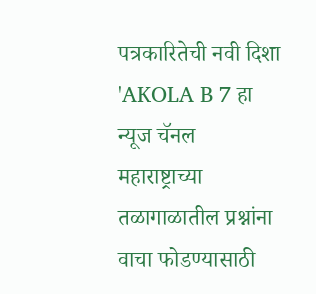पत्रकारितेची नवी दिशा 'AKOLA B 7 हा न्यूज चॅनल महाराष्ट्राच्या तळागाळातील प्रश्नांना वाचा फोडण्यासाठी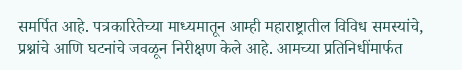समर्पित आहे. पत्रकारितेच्या माध्यमातून आम्ही महाराष्ट्रातील विविध समस्यांचे, प्रश्नांचे आणि घटनांचे जवळून निरीक्षण केले आहे. आमच्या प्रतिनिधींमार्फत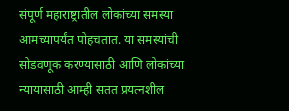संपूर्ण महाराष्ट्रातील लोकांच्या समस्या आमच्यापर्यंत पोहचतात. या समस्यांची सोडवणूक करण्यासाठी आणि लोकांच्या न्यायासाठी आम्ही सतत प्रयत्नशील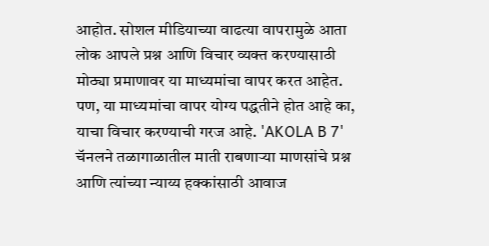आहोत. सोशल मीडियाच्या वाढत्या वापरामुळे आता लोक आपले प्रश्न आणि विचार व्यक्त करण्यासाठी मोठ्या प्रमाणावर या माध्यमांचा वापर करत आहेत. पण, या माध्यमांचा वापर योग्य पद्धतीने होत आहे का, याचा विचार करण्याची गरज आहे. 'AKOLA B 7' चॅनलने तळागाळातील माती राबणाऱ्या माणसांचे प्रश्न आणि त्यांच्या न्याय्य हक्कांसाठी आवाज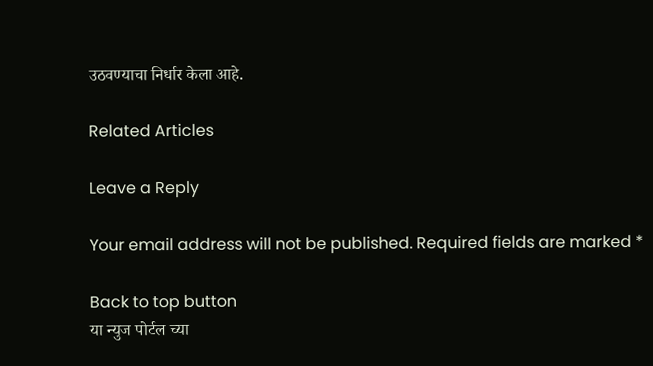उठवण्याचा निर्धार केला आहे.

Related Articles

Leave a Reply

Your email address will not be published. Required fields are marked *

Back to top button
या न्युज पोर्टल च्या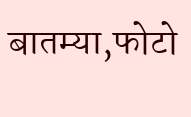बातम्या,फोटो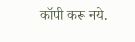कॉपी करू नये.